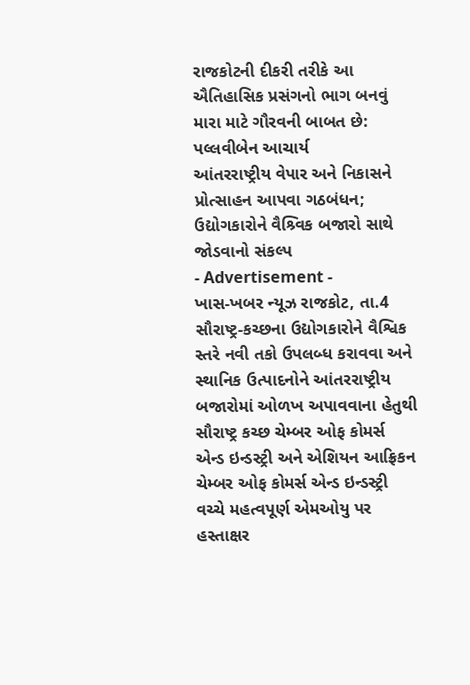રાજકોટની દીકરી તરીકે આ ઐતિહાસિક પ્રસંગનો ભાગ બનવું મારા માટે ગૌરવની બાબત છે: પલ્લવીબેન આચાર્ય
આંતરરાષ્ટ્રીય વેપાર અને નિકાસને પ્રોત્સાહન આપવા ગઠબંધન; ઉદ્યોગકારોને વૈશ્ર્વિક બજારો સાથે જોડવાનો સંકલ્પ
- Advertisement -
ખાસ-ખબર ન્યૂઝ રાજકોટ, તા.4
સૌરાષ્ટ્ર-કચ્છના ઉદ્યોગકારોને વૈશ્વિક સ્તરે નવી તકો ઉપલબ્ધ કરાવવા અને સ્થાનિક ઉત્પાદનોને આંતરરાષ્ટ્રીય બજારોમાં ઓળખ અપાવવાના હેતુથી સૌરાષ્ટ્ર કચ્છ ચેમ્બર ઓફ કોમર્સ એન્ડ ઇન્ડસ્ટ્રી અને એશિયન આફ્રિકન ચેમ્બર ઓફ કોમર્સ એન્ડ ઇન્ડસ્ટ્રી વચ્ચે મહત્વપૂર્ણ એમઓયુ પર હસ્તાક્ષર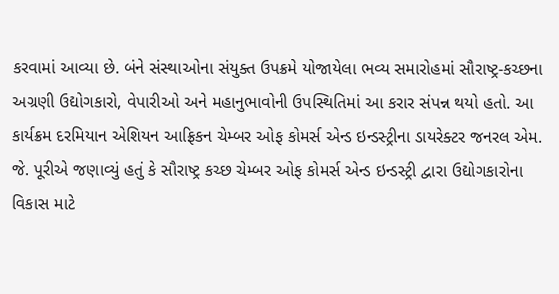કરવામાં આવ્યા છે. બંને સંસ્થાઓના સંયુક્ત ઉપક્રમે યોજાયેલા ભવ્ય સમારોહમાં સૌરાષ્ટ્ર-કચ્છના અગ્રણી ઉદ્યોગકારો, વેપારીઓ અને મહાનુભાવોની ઉપસ્થિતિમાં આ કરાર સંપન્ન થયો હતો. આ કાર્યક્રમ દરમિયાન એશિયન આફ્રિકન ચેમ્બર ઓફ કોમર્સ એન્ડ ઇન્ડસ્ટ્રીના ડાયરેક્ટર જનરલ એમ. જે. પૂરીએ જણાવ્યું હતું કે સૌરાષ્ટ્ર કચ્છ ચેમ્બર ઓફ કોમર્સ એન્ડ ઇન્ડસ્ટ્રી દ્વારા ઉદ્યોગકારોના વિકાસ માટે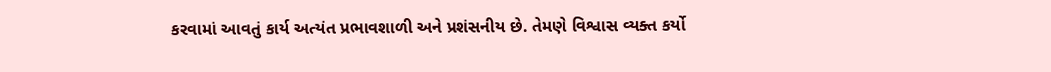કરવામાં આવતું કાર્ય અત્યંત પ્રભાવશાળી અને પ્રશંસનીય છે. તેમણે વિશ્વાસ વ્યક્ત કર્યો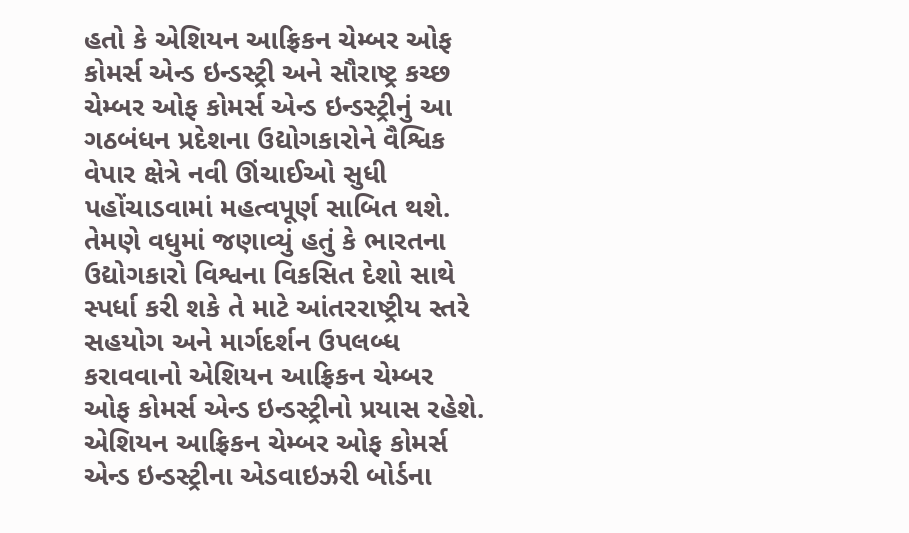હતો કે એશિયન આફ્રિકન ચેમ્બર ઓફ કોમર્સ એન્ડ ઇન્ડસ્ટ્રી અને સૌરાષ્ટ્ર કચ્છ ચેમ્બર ઓફ કોમર્સ એન્ડ ઇન્ડસ્ટ્રીનું આ ગઠબંધન પ્રદેશના ઉદ્યોગકારોને વૈશ્વિક વેપાર ક્ષેત્રે નવી ઊંચાઈઓ સુધી પહોંચાડવામાં મહત્વપૂર્ણ સાબિત થશે. તેમણે વધુમાં જણાવ્યું હતું કે ભારતના ઉદ્યોગકારો વિશ્વના વિકસિત દેશો સાથે સ્પર્ધા કરી શકે તે માટે આંતરરાષ્ટ્રીય સ્તરે સહયોગ અને માર્ગદર્શન ઉપલબ્ધ કરાવવાનો એશિયન આફ્રિકન ચેમ્બર ઓફ કોમર્સ એન્ડ ઇન્ડસ્ટ્રીનો પ્રયાસ રહેશે. એશિયન આફ્રિકન ચેમ્બર ઓફ કોમર્સ એન્ડ ઇન્ડસ્ટ્રીના એડવાઇઝરી બોર્ડના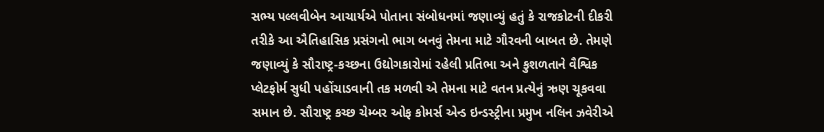સભ્ય પલ્લવીબેન આચાર્યએ પોતાના સંબોધનમાં જણાવ્યું હતું કે રાજકોટની દીકરી તરીકે આ ઐતિહાસિક પ્રસંગનો ભાગ બનવું તેમના માટે ગૌરવની બાબત છે. તેમણે જણાવ્યું કે સૌરાષ્ટ્ર-કચ્છના ઉદ્યોગકારોમાં રહેલી પ્રતિભા અને કુશળતાને વૈશ્વિક પ્લેટફોર્મ સુધી પહોંચાડવાની તક મળવી એ તેમના માટે વતન પ્રત્યેનું ઋણ ચૂકવવા સમાન છે. સૌરાષ્ટ્ર કચ્છ ચેમ્બર ઓફ કોમર્સ એન્ડ ઇન્ડસ્ટ્રીના પ્રમુખ નલિન ઝવેરીએ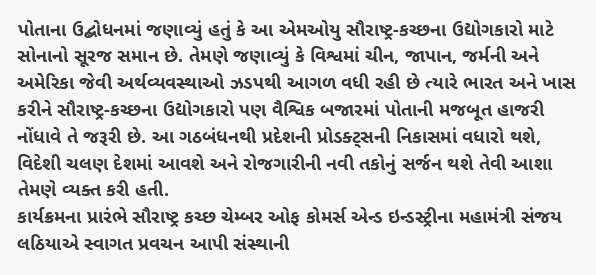પોતાના ઉદ્બોધનમાં જણાવ્યું હતું કે આ એમઓયુ સૌરાષ્ટ્ર-કચ્છના ઉદ્યોગકારો માટે સોનાનો સૂરજ સમાન છે. તેમણે જણાવ્યું કે વિશ્વમાં ચીન, જાપાન, જર્મની અને અમેરિકા જેવી અર્થવ્યવસ્થાઓ ઝડપથી આગળ વધી રહી છે ત્યારે ભારત અને ખાસ કરીને સૌરાષ્ટ્ર-કચ્છના ઉદ્યોગકારો પણ વૈશ્વિક બજારમાં પોતાની મજબૂત હાજરી નોંધાવે તે જરૂરી છે. આ ગઠબંધનથી પ્રદેશની પ્રોડક્ટ્સની નિકાસમાં વધારો થશે, વિદેશી ચલણ દેશમાં આવશે અને રોજગારીની નવી તકોનું સર્જન થશે તેવી આશા તેમણે વ્યક્ત કરી હતી.
કાર્યક્રમના પ્રારંભે સૌરાષ્ટ્ર કચ્છ ચેમ્બર ઓફ કોમર્સ એન્ડ ઇન્ડસ્ટ્રીના મહામંત્રી સંજય લઠિયાએ સ્વાગત પ્રવચન આપી સંસ્થાની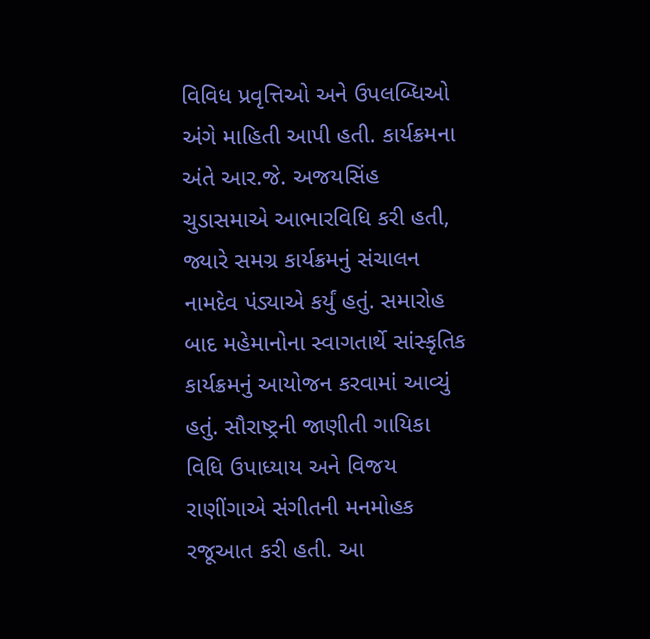વિવિધ પ્રવૃત્તિઓ અને ઉપલબ્ધિઓ અંગે માહિતી આપી હતી. કાર્યક્રમના અંતે આર.જે. અજયસિંહ ચુડાસમાએ આભારવિધિ કરી હતી, જ્યારે સમગ્ર કાર્યક્રમનું સંચાલન નામદેવ પંડ્યાએ કર્યું હતું. સમારોહ બાદ મહેમાનોના સ્વાગતાર્થે સાંસ્કૃતિક કાર્યક્રમનું આયોજન કરવામાં આવ્યું હતું. સૌરાષ્ટ્રની જાણીતી ગાયિકા વિધિ ઉપાધ્યાય અને વિજય રાણીંગાએ સંગીતની મનમોહક રજૂઆત કરી હતી. આ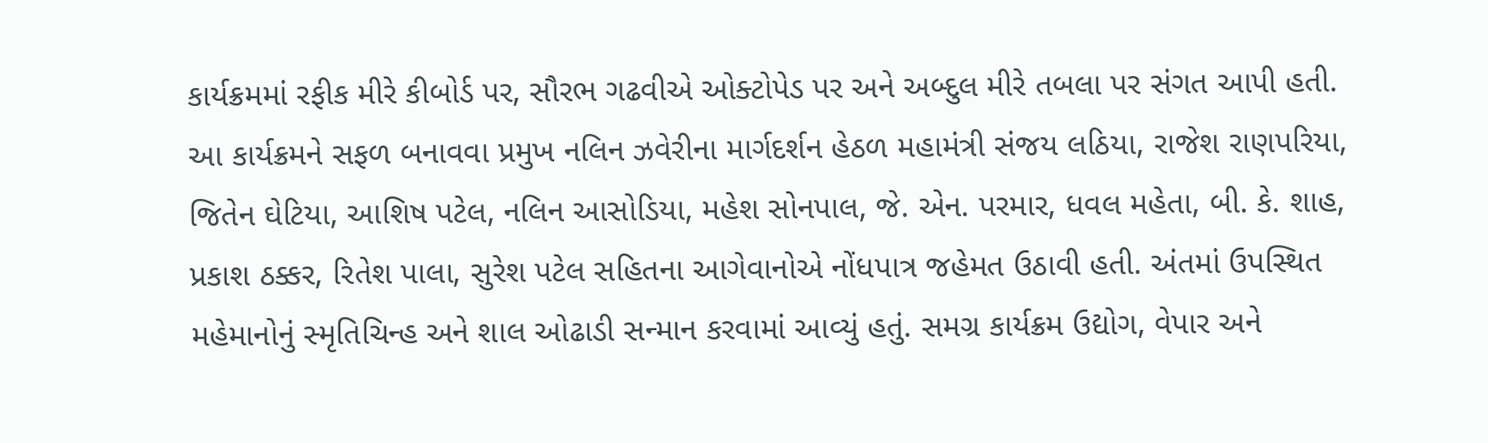કાર્યક્રમમાં રફીક મીરે કીબોર્ડ પર, સૌરભ ગઢવીએ ઓક્ટોપેડ પર અને અબ્દુલ મીરે તબલા પર સંગત આપી હતી.
આ કાર્યક્રમને સફળ બનાવવા પ્રમુખ નલિન ઝવેરીના માર્ગદર્શન હેઠળ મહામંત્રી સંજય લઠિયા, રાજેશ રાણપરિયા, જિતેન ઘેટિયા, આશિષ પટેલ, નલિન આસોડિયા, મહેશ સોનપાલ, જે. એન. પરમાર, ધવલ મહેતા, બી. કે. શાહ, પ્રકાશ ઠક્કર, રિતેશ પાલા, સુરેશ પટેલ સહિતના આગેવાનોએ નોંધપાત્ર જહેમત ઉઠાવી હતી. અંતમાં ઉપસ્થિત મહેમાનોનું સ્મૃતિચિન્હ અને શાલ ઓઢાડી સન્માન કરવામાં આવ્યું હતું. સમગ્ર કાર્યક્રમ ઉદ્યોગ, વેપાર અને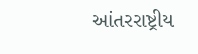આંતરરાષ્ટ્રીય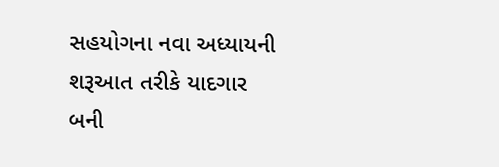સહયોગના નવા અધ્યાયની શરૂઆત તરીકે યાદગાર બની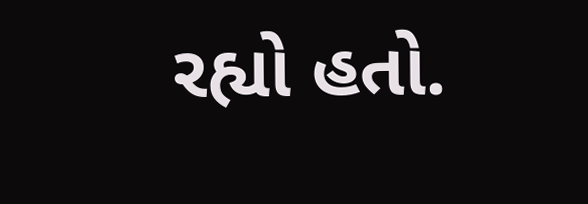રહ્યો હતો.